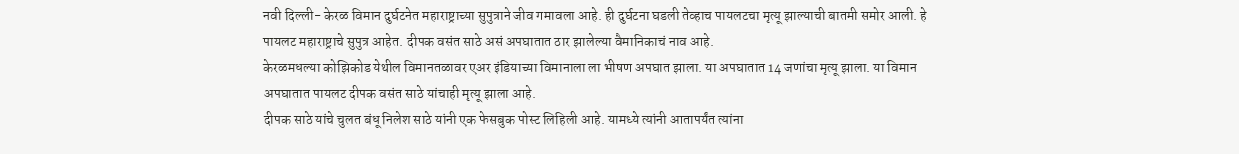नवी दिल्ली- केरळ विमान दुर्घटनेत महाराष्ट्राच्या सुपुत्राने जीव गमावला आहे. ही दुर्घटना घडली तेव्हाच पायलटचा मृत्यू झाल्याची बातमी समोर आली. हे पायलट महाराष्ट्राचे सुपुत्र आहेत. दीपक वसंत साठे असं अपघातात ठार झालेल्या वैमानिकाचं नाव आहे.
केरळमधल्या कोझिकोड येथील विमानतळावर एअर इंडियाच्या विमानाला ला भीषण अपघात झाला. या अपघातात 14 जणांचा मृत्यू झाला. या विमान अपघातात पायलट दीपक वसंत साठे यांचाही मृत्यू झाला आहे.
दीपक साठे यांचे चुलत बंधू निलेश साठे यांनी एक फेसबुक पोस्ट लिहिली आहे. यामध्ये त्यांनी आतापर्यंत त्यांना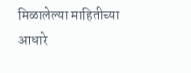मिळालेल्या माहितीच्या आधारे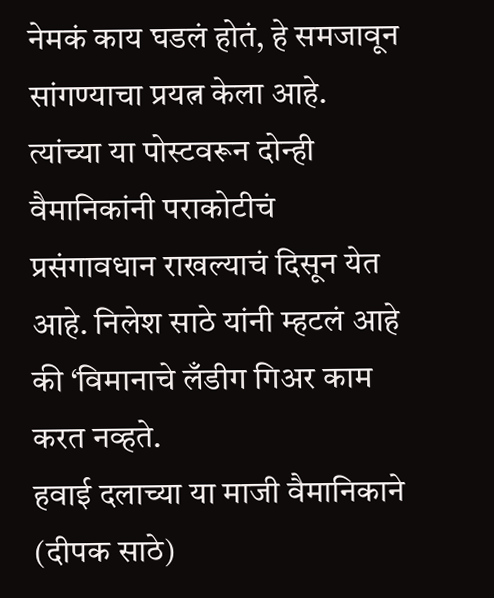नेमकं काय घडलं होतं, हे समजावून सांगण्याचा प्रयत्न केला आहे. त्यांच्या या पोस्टवरून दोन्ही वैमानिकांनी पराकोटीचं प्रसंगावधान राखल्याचं दिसून येत आहे. निलेश साठे यांनी म्हटलं आहे की ‘विमानाचे लँडीग गिअर काम करत नव्हते.
हवाई दलाच्या या माजी वैमानिकाने (दीपक साठे)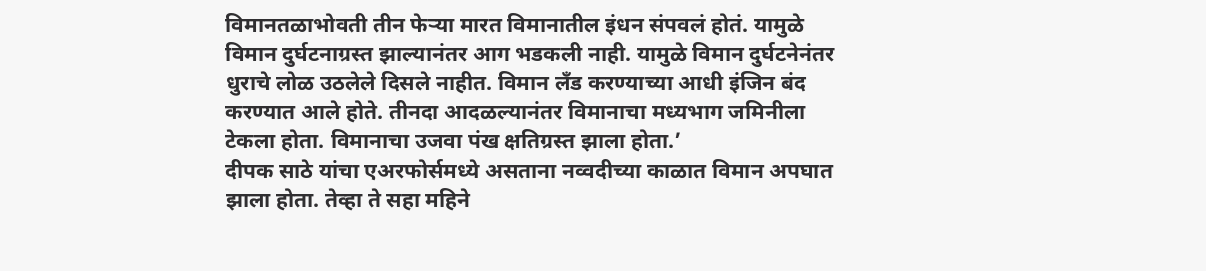विमानतळाभोवती तीन फेऱ्या मारत विमानातील इंधन संपवलं होतं. यामुळे विमान दुर्घटनाग्रस्त झाल्यानंतर आग भडकली नाही. यामुळे विमान दुर्घटनेनंतर धुराचे लोळ उठलेले दिसले नाहीत. विमान लँड करण्याच्या आधी इंजिन बंद करण्यात आले होते. तीनदा आदळल्यानंतर विमानाचा मध्यभाग जमिनीला टेकला होता. विमानाचा उजवा पंख क्षतिग्रस्त झाला होता.’
दीपक साठे यांचा एअरफोर्समध्ये असताना नव्वदीच्या काळात विमान अपघात झाला होता. तेव्हा ते सहा महिने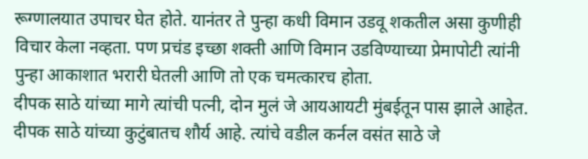रूग्णालयात उपाचर घेत होते. यानंतर ते पुन्हा कधी विमान उडवू शकतील असा कुणीही विचार केला नव्हता. पण प्रचंड इच्छा शक्ती आणि विमान उडविण्याच्या प्रेमापोटी त्यांनी पुन्हा आकाशात भरारी घेतली आणि तो एक चमत्कारच होता.
दीपक साठे यांच्या मागे त्यांची पत्नी, दोन मुलं जे आयआयटी मुंबईतून पास झाले आहेत. दीपक साठे यांच्या कुटुंबातच शौर्य आहे. त्यांचे वडील कर्नल वसंत साठे जे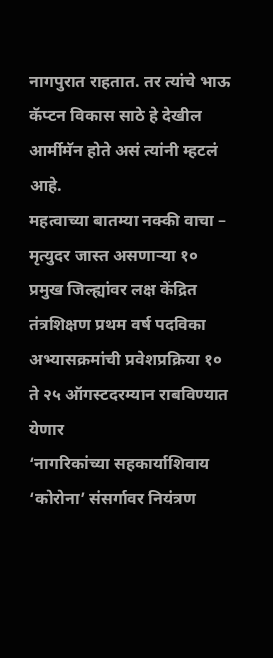नागपुरात राहतात. तर त्यांचे भाऊ कॅप्टन विकास साठे हे देखील आर्मीमॅन होते असं त्यांनी म्हटलं आहे.
महत्वाच्या बातम्या नक्की वाचा –
मृत्युदर जास्त असणाऱ्या १० प्रमुख जिल्ह्यांवर लक्ष केंद्रित
तंत्रशिक्षण प्रथम वर्ष पदविका अभ्यासक्रमांची प्रवेशप्रक्रिया १० ते २५ ऑगस्टदरम्यान राबविण्यात येणार
‘नागरिकांच्या सहकार्याशिवाय ‘कोरोना’ संसर्गावर नियंत्रण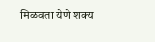मिळवता येणे शक्य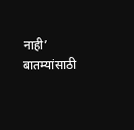नाही’
बातम्यांसाठी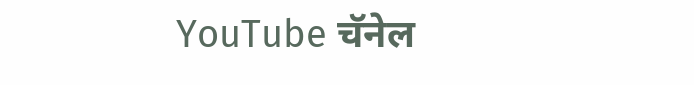YouTube चॅनेल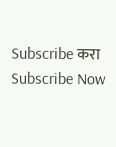Subscribe करा
Subscribe Now